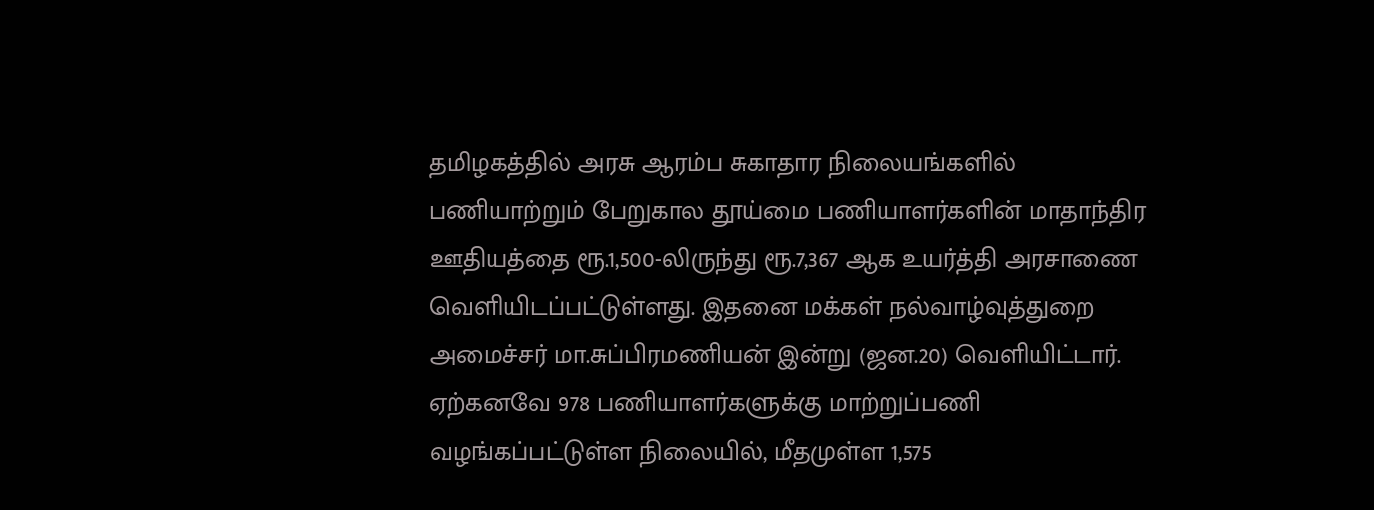தமிழகத்தில் அரசு ஆரம்ப சுகாதார நிலையங்களில் பணியாற்றும் பேறுகால தூய்மை பணியாளர்களின் மாதாந்திர ஊதியத்தை ரூ.1,500-லிருந்து ரூ.7,367 ஆக உயர்த்தி அரசாணை வெளியிடப்பட்டுள்ளது. இதனை மக்கள் நல்வாழ்வுத்துறை அமைச்சர் மா.சுப்பிரமணியன் இன்று (ஜன.20) வெளியிட்டார். ஏற்கனவே 978 பணியாளர்களுக்கு மாற்றுப்பணி வழங்கப்பட்டுள்ள நிலையில், மீதமுள்ள 1,575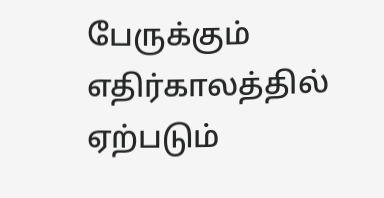பேருக்கும் எதிர்காலத்தில் ஏற்படும்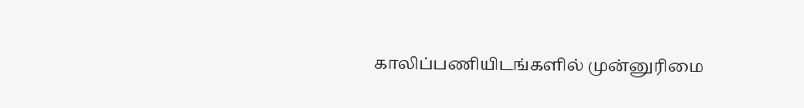காலிப்பணியிடங்களில் முன்னுரிமை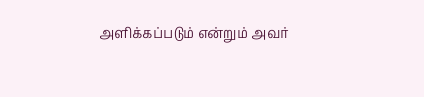அளிக்கப்படும் என்றும் அவர்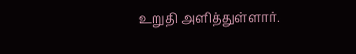உறுதி அளித்துள்ளார்.